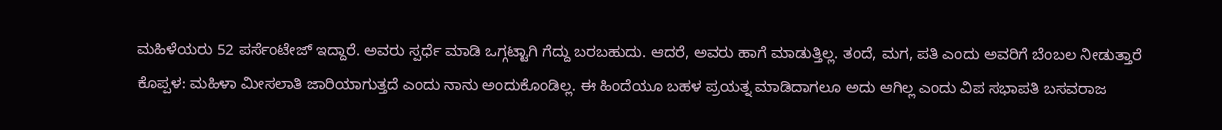ಮಹಿಳೆಯರು 52 ಪರ್ಸೆಂಟೇಜ್ ಇದ್ದಾರೆ. ಅವರು ಸ್ಪರ್ಧೆ ಮಾಡಿ ಒಗ್ಗಟ್ಟಾಗಿ ಗೆದ್ದು ಬರಬಹುದು. ಆದರೆ, ಅವರು ಹಾಗೆ ಮಾಡುತ್ತಿಲ್ಲ. ತಂದೆ, ಮಗ, ಪತಿ ಎಂದು ಅವರಿಗೆ ಬೆಂಬಲ ನೀಡುತ್ತಾರೆ
ಕೊಪ್ಪಳ: ಮಹಿಳಾ ಮೀಸಲಾತಿ ಜಾರಿಯಾಗುತ್ತದೆ ಎಂದು ನಾನು ಅಂದುಕೊಂಡಿಲ್ಲ. ಈ ಹಿಂದೆಯೂ ಬಹಳ ಪ್ರಯತ್ನ ಮಾಡಿದಾಗಲೂ ಅದು ಆಗಿಲ್ಲ ಎಂದು ವಿಪ ಸಭಾಪತಿ ಬಸವರಾಜ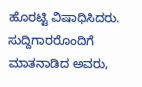ಹೊರಟ್ಟಿ ವಿಷಾಧಿಸಿದರು.
ಸುದ್ದಿಗಾರರೊಂದಿಗೆ ಮಾತನಾಡಿದ ಅವರು,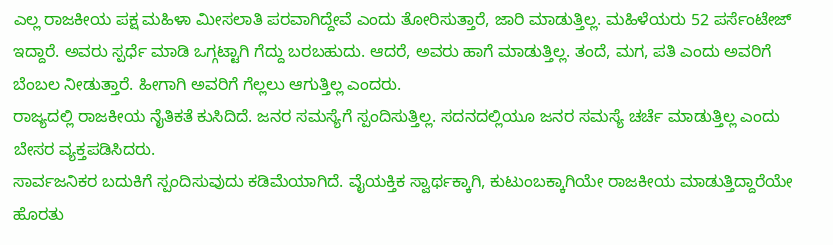ಎಲ್ಲ ರಾಜಕೀಯ ಪಕ್ಷ ಮಹಿಳಾ ಮೀಸಲಾತಿ ಪರವಾಗಿದ್ದೇವೆ ಎಂದು ತೋರಿಸುತ್ತಾರೆ, ಜಾರಿ ಮಾಡುತ್ತಿಲ್ಲ. ಮಹಿಳೆಯರು 52 ಪರ್ಸೆಂಟೇಜ್ ಇದ್ದಾರೆ. ಅವರು ಸ್ಪರ್ಧೆ ಮಾಡಿ ಒಗ್ಗಟ್ಟಾಗಿ ಗೆದ್ದು ಬರಬಹುದು. ಆದರೆ, ಅವರು ಹಾಗೆ ಮಾಡುತ್ತಿಲ್ಲ. ತಂದೆ, ಮಗ, ಪತಿ ಎಂದು ಅವರಿಗೆ ಬೆಂಬಲ ನೀಡುತ್ತಾರೆ. ಹೀಗಾಗಿ ಅವರಿಗೆ ಗೆಲ್ಲಲು ಆಗುತ್ತಿಲ್ಲ ಎಂದರು.
ರಾಜ್ಯದಲ್ಲಿ ರಾಜಕೀಯ ನೈತಿಕತೆ ಕುಸಿದಿದೆ. ಜನರ ಸಮಸ್ಯೆಗೆ ಸ್ಪಂದಿಸುತ್ತಿಲ್ಲ. ಸದನದಲ್ಲಿಯೂ ಜನರ ಸಮಸ್ಯೆ ಚರ್ಚೆ ಮಾಡುತ್ತಿಲ್ಲ ಎಂದು ಬೇಸರ ವ್ಯಕ್ತಪಡಿಸಿದರು.
ಸಾರ್ವಜನಿಕರ ಬದುಕಿಗೆ ಸ್ಪಂದಿಸುವುದು ಕಡಿಮೆಯಾಗಿದೆ. ವೈಯಕ್ತಿಕ ಸ್ವಾರ್ಥಕ್ಕಾಗಿ, ಕುಟುಂಬಕ್ಕಾಗಿಯೇ ರಾಜಕೀಯ ಮಾಡುತ್ತಿದ್ದಾರೆಯೇ ಹೊರತು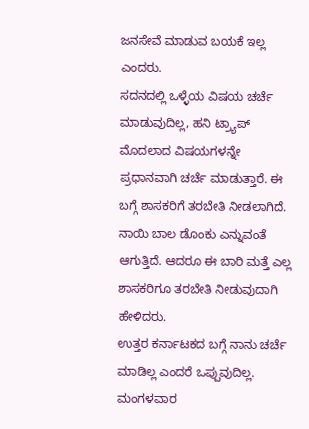ಜನಸೇವೆ ಮಾಡುವ ಬಯಕೆ ಇಲ್ಲ ಎಂದರು.
ಸದನದಲ್ಲಿ ಒಳ್ಳೆಯ ವಿಷಯ ಚರ್ಚೆ ಮಾಡುವುದಿಲ್ಲ, ಹನಿ ಟ್ರ್ಯಾಪ್ ಮೊದಲಾದ ವಿಷಯಗಳನ್ನೇ ಪ್ರಧಾನವಾಗಿ ಚರ್ಚೆ ಮಾಡುತ್ತಾರೆ. ಈ ಬಗ್ಗೆ ಶಾಸಕರಿಗೆ ತರಬೇತಿ ನೀಡಲಾಗಿದೆ. ನಾಯಿ ಬಾಲ ಡೊಂಕು ಎನ್ನುವಂತೆ ಆಗುತ್ತಿದೆ. ಆದರೂ ಈ ಬಾರಿ ಮತ್ತೆ ಎಲ್ಲ ಶಾಸಕರಿಗೂ ತರಬೇತಿ ನೀಡುವುದಾಗಿ ಹೇಳಿದರು.
ಉತ್ತರ ಕರ್ನಾಟಕದ ಬಗ್ಗೆ ನಾನು ಚರ್ಚೆ ಮಾಡಿಲ್ಲ ಎಂದರೆ ಒಪ್ಪುವುದಿಲ್ಲ. ಮಂಗಳವಾರ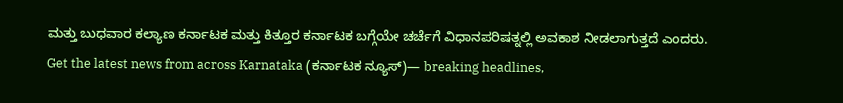ಮತ್ತು ಬುಧವಾರ ಕಲ್ಯಾಣ ಕರ್ನಾಟಕ ಮತ್ತು ಕಿತ್ತೂರ ಕರ್ನಾಟಕ ಬಗ್ಗೆಯೇ ಚರ್ಚೆಗೆ ವಿಧಾನಪರಿಷತ್ನಲ್ಲಿ ಅವಕಾಶ ನೀಡಲಾಗುತ್ತದೆ ಎಂದರು.
Get the latest news from across Karnataka (ಕರ್ನಾಟಕ ನ್ಯೂಸ್)— breaking headlines,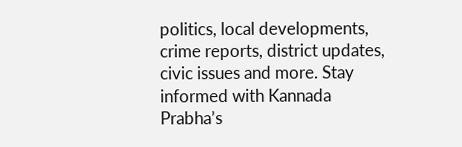politics, local developments, crime reports, district updates, civic issues and more. Stay informed with Kannada Prabha’s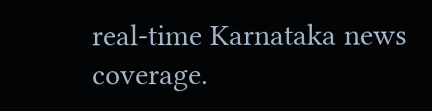real‑time Karnataka news coverage.